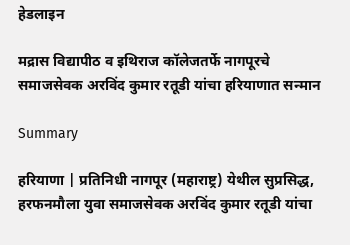हेडलाइन

मद्रास विद्यापीठ व इथिराज कॉलेजतर्फे नागपूरचे समाजसेवक अरविंद कुमार रतूडी यांचा हरियाणात सन्मान

Summary

हरियाणा | प्रतिनिधी नागपूर (महाराष्ट्र) येथील सुप्रसिद्ध, हरफनमौला युवा समाजसेवक अरविंद कुमार रतूडी यांचा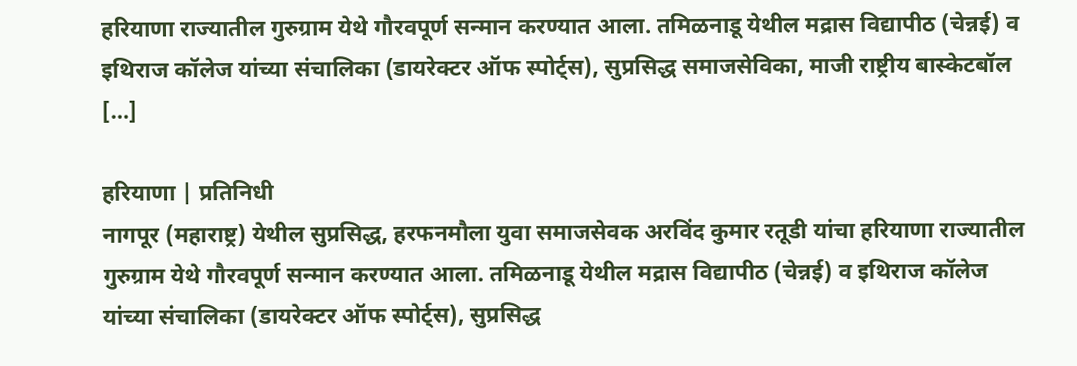हरियाणा राज्यातील गुरुग्राम येथे गौरवपूर्ण सन्मान करण्यात आला. तमिळनाडू येथील मद्रास विद्यापीठ (चेन्नई) व इथिराज कॉलेज यांच्या संचालिका (डायरेक्टर ऑफ स्पोर्ट्स), सुप्रसिद्ध समाजसेविका, माजी राष्ट्रीय बास्केटबॉल […]

हरियाणा | प्रतिनिधी
नागपूर (महाराष्ट्र) येथील सुप्रसिद्ध, हरफनमौला युवा समाजसेवक अरविंद कुमार रतूडी यांचा हरियाणा राज्यातील गुरुग्राम येथे गौरवपूर्ण सन्मान करण्यात आला. तमिळनाडू येथील मद्रास विद्यापीठ (चेन्नई) व इथिराज कॉलेज यांच्या संचालिका (डायरेक्टर ऑफ स्पोर्ट्स), सुप्रसिद्ध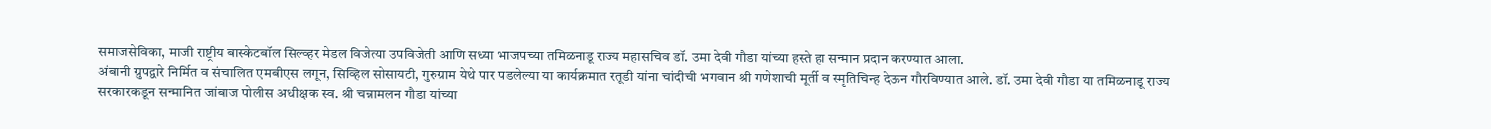समाजसेविका, माजी राष्ट्रीय बास्केटबॉल सिल्व्हर मेडल विजेत्या उपविजेती आणि सध्या भाजपच्या तमिळनाडू राज्य महासचिव डॉ. उमा देवी गौडा यांच्या हस्ते हा सन्मान प्रदान करण्यात आला.
अंबानी ग्रुपद्वारे निर्मित व संचालित एमबीएस लगून, सिव्हिल सोसायटी, गुरुग्राम येथे पार पडलेल्या या कार्यक्रमात रतूडी यांना चांदीची भगवान श्री गणेशाची मूर्ती व स्मृतिचिन्ह देऊन गौरविण्यात आले. डॉ. उमा देवी गौडा या तमिळनाडू राज्य सरकारकडून सन्मानित जांबाज पोलीस अधीक्षक स्व. श्री चन्नामलन गौडा यांच्या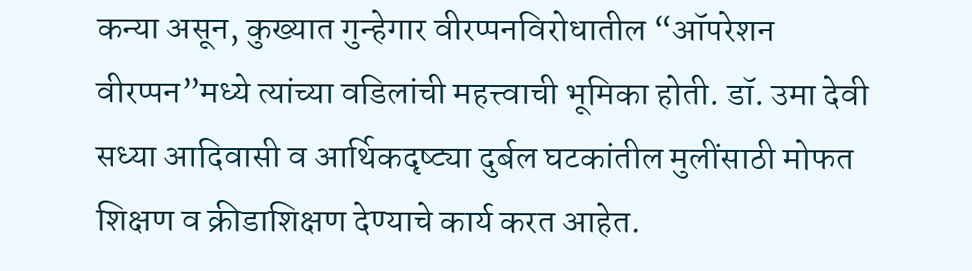कन्या असून, कुख्यात गुन्हेगार वीरप्पनविरोधातील “ऑपरेशन वीरप्पन”मध्ये त्यांच्या वडिलांची महत्त्वाची भूमिका होती. डॉ. उमा देवी सध्या आदिवासी व आर्थिकदृष्ट्या दुर्बल घटकांतील मुलींसाठी मोफत शिक्षण व क्रीडाशिक्षण देण्याचे कार्य करत आहेत.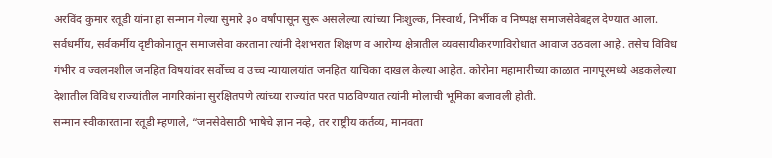अरविंद कुमार रतूडी यांना हा सन्मान गेल्या सुमारे ३० वर्षांपासून सुरू असलेल्या त्यांच्या निःशुल्क, निस्वार्थ, निर्भीक व निष्पक्ष समाजसेवेबद्दल देण्यात आला. सर्वधर्मीय, सर्वकर्मीय दृष्टीकोनातून समाजसेवा करताना त्यांनी देशभरात शिक्षण व आरोग्य क्षेत्रातील व्यवसायीकरणाविरोधात आवाज उठवला आहे. तसेच विविध गंभीर व ज्वलनशील जनहित विषयांवर सर्वोच्च व उच्च न्यायालयांत जनहित याचिका दाखल केल्या आहेत. कोरोना महामारीच्या काळात नागपूरमध्ये अडकलेल्या देशातील विविध राज्यांतील नागरिकांना सुरक्षितपणे त्यांच्या राज्यांत परत पाठविण्यात त्यांनी मोलाची भूमिका बजावली होती.
सन्मान स्वीकारताना रतूडी म्हणाले, “जनसेवेसाठी भाषेचे ज्ञान नव्हे, तर राष्ट्रीय कर्तव्य, मानवता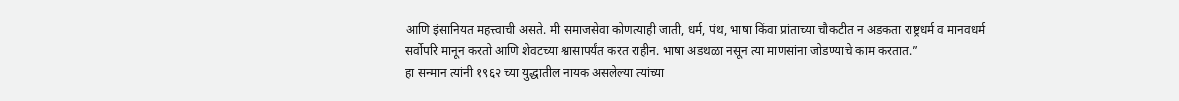आणि इंसानियत महत्त्वाची असते. मी समाजसेवा कोणत्याही जाती, धर्म, पंथ, भाषा किंवा प्रांताच्या चौकटीत न अडकता राष्ट्रधर्म व मानवधर्म सर्वोपरि मानून करतो आणि शेवटच्या श्वासापर्यंत करत राहीन. भाषा अडथळा नसून त्या माणसांना जोडण्याचे काम करतात.”
हा सन्मान त्यांनी १९६२ च्या युद्धातील नायक असलेल्या त्यांच्या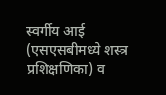स्वर्गीय आई (एसएसबीमध्ये शस्त्र प्रशिक्षणिका) व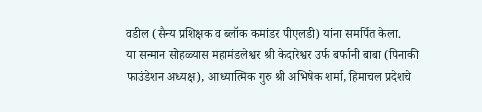वडील (सैन्य प्रशिक्षक व ब्लॉक कमांडर पीएलडी) यांना समर्पित केला.
या सन्मान सोहळ्यास महामंडलेश्वर श्री केदारेश्वर उर्फ बर्फानी बाबा (पिनाकी फाउंडेशन अध्यक्ष), आध्यात्मिक गुरु श्री अभिषेक शर्मा, हिमाचल प्रदेशचे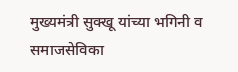मुख्यमंत्री सुक्खू यांच्या भगिनी व समाजसेविका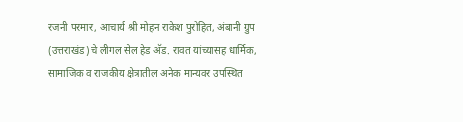रजनी परमार, आचार्य श्री मोहन राकेश पुरोहित, अंबानी ग्रुप (उत्तराखंड)चे लीगल सेल हेड अ‍ॅड. रावत यांच्यासह धार्मिक, सामाजिक व राजकीय क्षेत्रातील अनेक मान्यवर उपस्थित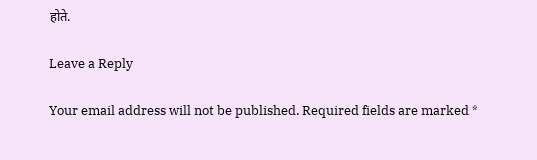होते.

Leave a Reply

Your email address will not be published. Required fields are marked *